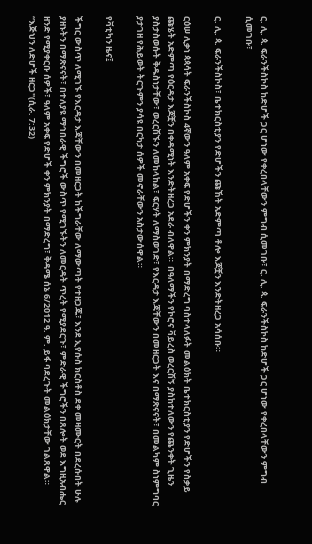ር. ሊ. ጳ. ፍራንችስኮስ ከድሆች ጋር ሆነው የቀረበላቸውን ምግብ ሲመገቡ፣ ር. ሊ. ጳ. ፍራንችስኮስ ከድሆች ጋር ሆነው የቀረበላቸውን ምግብ ሲመገቡ፣

ር. ሊ. ጳ. ፍራንችስኮስ፣ ቤተክርስቲያን የድሆችን ጩኸት አድምጣ ቶሎ እጆቿን እንድትዘረጋ አሳሰቡ።

ርዕሠ ሊቃነ ጳጳሳት ፍራንችስኮስ 4ኛውን ዓለም አቀፍ የድሆችን ቀን ምክንያት በማድረግ ባስተላለፉት መልዕክት ቤተክርስቲያን የድሆችን የስቃይ ጩሄት አድምጣ የዕርዳታ እጆቿን በቀዳሚነት እንድትዘረጋ አደራ ብለዋል።  በዓለማችን የኮሮና ቫይረስ ወረርሽኝ ያስከተለውን የጨንቀት ጊዜን ያስታስወሱት ቅዱስነታቸው፣ ወረርሽኙን ለመከላከል፣ ፍርሃት ለማስወገድ፣ የእርዳታ እጃቸውን በመዘርጋት እና በማጽናናት፣ በመልካም ስነምግባር ያታገዘ የሕይወት ትርጉምን ያሳዩ በርካታ ሰዎች መኖራቸውን አስታውሰዋል።

የቫቲካን ዜና፤

ችግር ውስጥ ለሚገኙ የእርዳታ እጃቸውን በመዘርጋት ከችግራቸው ለማውጣት የተዘጋጁ፣ እንደ ኢየሱስ ክርስቶስ ደቀ መዛሙርት በደረሱበት ሁሉ ያዘኑትን በማጽናናት፣ በተለያዩ ማኅበራዊ ችግሮች ውስጥ የሚገኙትን ለመርዳት ጥረት የሚያደርጉ፣ ምድራዊ ችግሮችን በጸሎት ወደ እግዚአብሔር ዘንድ የሚያቀርቡ ሰዎች፣ ዓለም አቀፍ የድሆች ቀን ምክንያት በማድረግ፣ ቅዳሜ ሰኔ 6/2012 ዓ. ም. ይፋ ባደረጉት መልዕክታቸው ገልጸዋል። “እጅህን ለድሆች ዘርጋ"(ሲራ. 7:32)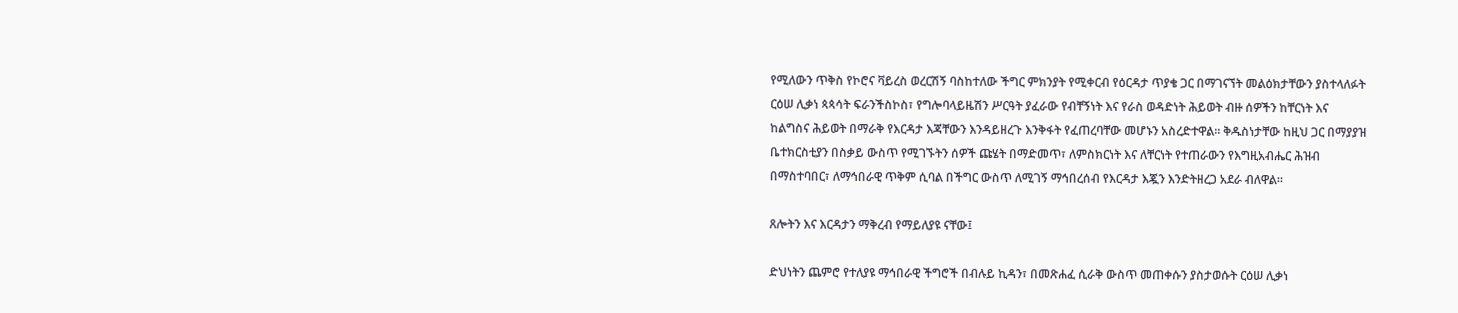የሚለውን ጥቅስ የኮሮና ቫይረስ ወረርሽኝ ባስከተለው ችግር ምክንያት የሚቀርብ የዕርዳታ ጥያቄ ጋር በማገናኘት መልዕክታቸውን ያስተላለፉት ርዕሠ ሊቃነ ጳጳሳት ፍራንችስኮስ፣ የግሎባላይዜሽን ሥርዓት ያፈራው የብቸኝነት እና የራስ ወዳድነት ሕይወት ብዙ ሰዎችን ከቸርነት እና ከልግስና ሕይወት በማራቅ የእርዳታ እጃቸውን እንዳይዘረጉ እንቅፋት የፈጠረባቸው መሆኑን አስረድተዋል። ቅዱስነታቸው ከዚህ ጋር በማያያዝ ቤተክርስቲያን በስቃይ ውስጥ የሚገኙትን ሰዎች ጩሄት በማድመጥ፣ ለምስክርነት እና ለቸርነት የተጠራውን የእግዚአብሔር ሕዝብ በማስተባበር፣ ለማኅበራዊ ጥቅም ሲባል በችግር ውስጥ ለሚገኝ ማኅበረሰብ የእርዳታ እጇን እንድትዘረጋ አደራ ብለዋል።

ጸሎትን እና እርዳታን ማቅረብ የማይለያዩ ናቸው፤

ድህነትን ጨምሮ የተለያዩ ማኅበራዊ ችግሮች በብሉይ ኪዳን፣ በመጽሐፈ ሲራቅ ውስጥ መጠቀሱን ያስታወሱት ርዕሠ ሊቃነ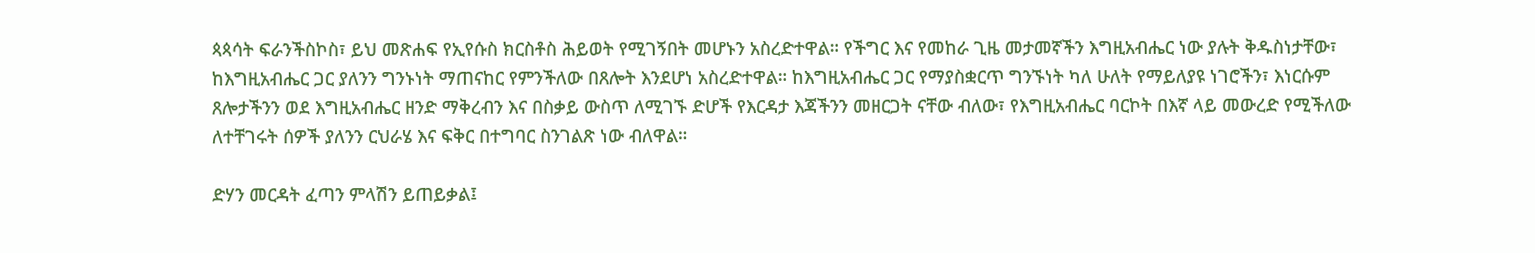ጳጳሳት ፍራንችስኮስ፣ ይህ መጽሐፍ የኢየሱስ ክርስቶስ ሕይወት የሚገኝበት መሆኑን አስረድተዋል። የችግር እና የመከራ ጊዜ መታመኛችን እግዚአብሔር ነው ያሉት ቅዱስነታቸው፣ ከእግዚአብሔር ጋር ያለንን ግንኑነት ማጠናከር የምንችለው በጸሎት እንደሆነ አስረድተዋል። ከእግዚአብሔር ጋር የማያስቋርጥ ግንኙነት ካለ ሁለት የማይለያዩ ነገሮችን፣ እነርሱም ጸሎታችንን ወደ እግዚአብሔር ዘንድ ማቅረብን እና በስቃይ ውስጥ ለሚገኙ ድሆች የእርዳታ እጃችንን መዘርጋት ናቸው ብለው፣ የእግዚአብሔር ባርኮት በእኛ ላይ መውረድ የሚችለው ለተቸገሩት ሰዎች ያለንን ርህራሄ እና ፍቅር በተግባር ስንገልጽ ነው ብለዋል።

ድሃን መርዳት ፈጣን ምላሽን ይጠይቃል፤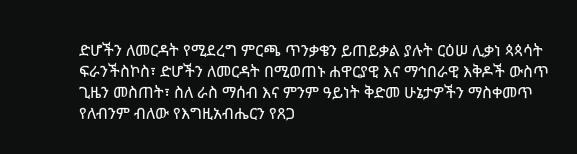ድሆችን ለመርዳት የሚደረግ ምርጫ ጥንቃቄን ይጠይቃል ያሉት ርዕሠ ሊቃነ ጳጳሳት ፍራንችስኮስ፣ ድሆችን ለመርዳት በሚወጠኑ ሐዋርያዊ እና ማኅበራዊ እቅዶች ውስጥ ጊዜን መስጠት፣ ስለ ራስ ማሰብ እና ምንም ዓይነት ቅድመ ሁኔታዎችን ማስቀመጥ የለብንም ብለው የእግዚአብሔርን የጸጋ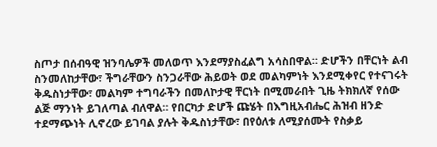ስጦታ በሰብዓዊ ዝንባሌዎች መለወጥ እንደማያስፈልግ አሳስበዋል። ድሆችን በቸርነት ልብ ስንመለከታቸው፣ ችግራቸውን ስንጋራቸው ሕይወት ወደ መልካምነት እንደሚቀየር የተናገሩት ቅዱስነታቸው፣ መልካም ተግባራችን በመለኮታዊ ቸርነት በሚመራበት ጊዜ ትክክለኛ የሰው ልጅ ማንነት ይገለጣል ብለዋል። የበርካታ ድሆች ጩሄት በእግዚአብሔር ሕዝብ ዘንድ ተደማጭነት ሊኖረው ይገባል ያሉት ቅዱስነታቸው፣ በየዕለቱ ለሚያሰሙት የስቃይ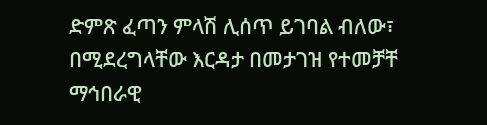ድምጽ ፈጣን ምላሽ ሊሰጥ ይገባል ብለው፣ በሚደረግላቸው እርዳታ በመታገዝ የተመቻቸ ማኅበራዊ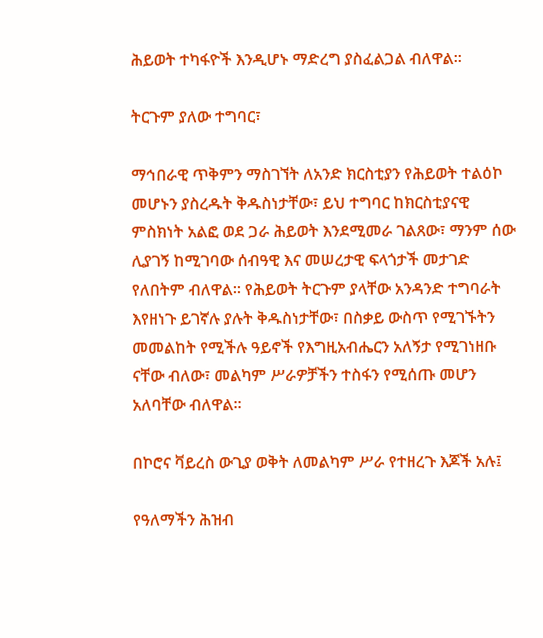ሕይወት ተካፋዮች እንዲሆኑ ማድረግ ያስፈልጋል ብለዋል።

ትርጉም ያለው ተግባር፣

ማኅበራዊ ጥቅምን ማስገኘት ለአንድ ክርስቲያን የሕይወት ተልዕኮ መሆኑን ያስረዱት ቅዱስነታቸው፣ ይህ ተግባር ከክርስቲያናዊ ምስክነት አልፎ ወደ ጋራ ሕይወት እንደሚመራ ገልጸው፣ ማንም ሰው ሊያገኝ ከሚገባው ሰብዓዊ እና መሠረታዊ ፍላጎታች መታገድ የለበትም ብለዋል። የሕይወት ትርጉም ያላቸው አንዳንድ ተግባራት እየዘነጉ ይገኛሉ ያሉት ቅዱስነታቸው፣ በስቃይ ውስጥ የሚገኙትን መመልከት የሚችሉ ዓይኖች የእግዚአብሔርን አለኝታ የሚገነዘቡ ናቸው ብለው፣ መልካም ሥራዎቻችን ተስፋን የሚሰጡ መሆን አለባቸው ብለዋል።

በኮሮና ቫይረስ ውጊያ ወቅት ለመልካም ሥራ የተዘረጉ እጆች አሉ፤

የዓለማችን ሕዝብ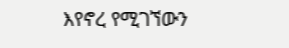እየኖረ የሚገኘውን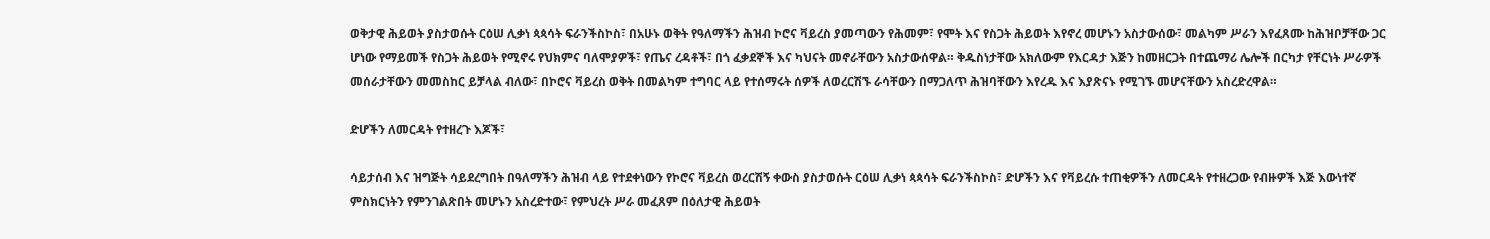ወቅታዊ ሕይወት ያስታወሱት ርዕሠ ሊቃነ ጳጳሳት ፍራንችስኮስ፣ በአሁኑ ወቅት የዓለማችን ሕዝብ ኮሮና ቫይረስ ያመጣውን የሕመም፣ የሞት እና የስጋት ሕይወት እየኖረ መሆኑን አስታውሰው፣ መልካም ሥራን እየፈጸሙ ከሕዝቦቻቸው ጋር ሆነው የማይመች የስጋት ሕይወት የሚኖሩ የህክምና ባለሞያዎች፣ የጤና ረዳቶች፣ በጎ ፈቃደኞች እና ካህናት መኖራቸውን አስታውሰዋል። ቅዱስነታቸው አክለውም የእርዳታ እጅን ከመዘርጋት በተጨማሪ ሌሎች በርካታ የቸርነት ሥራዎች መሰራታቸውን መመስከር ይቻላል ብለው፣ በኮሮና ቫይረስ ወቅት በመልካም ተግባር ላይ የተሰማሩት ሰዎች ለወረርሽኙ ራሳቸውን በማጋለጥ ሕዝባቸውን እየረዱ እና እያጽናኑ የሚገኙ መሆናቸውን አስረድረዋል።

ድሆችን ለመርዳት የተዘረጉ እጆች፣

ሳይታሰብ እና ዝግጅት ሳይደረግበት በዓለማችን ሕዝብ ላይ የተደቀነውን የኮሮና ቫይረስ ወረርሽኝ ቀውስ ያስታወሱት ርዕሠ ሊቃነ ጳጳሳት ፍራንችስኮስ፣ ድሆችን እና የቫይረሱ ተጠቂዎችን ለመርዳት የተዘረጋው የብዙዎች እጅ እውነተኛ ምስክርነትን የምንገልጽበት መሆኑን አስረድተው፣ የምህረት ሥራ መፈጸም በዕለታዊ ሕይወት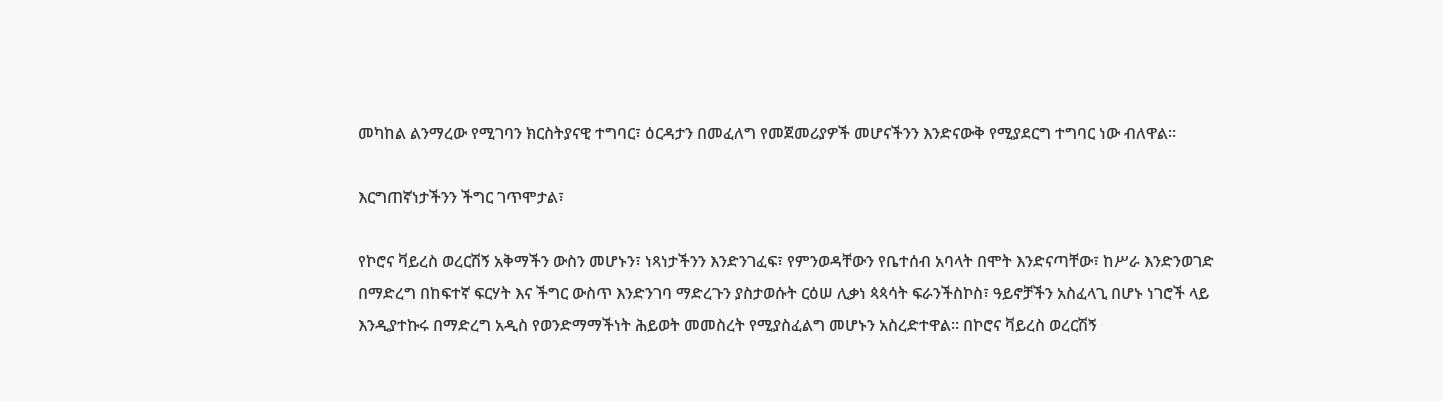መካከል ልንማረው የሚገባን ክርስትያናዊ ተግባር፣ ዕርዳታን በመፈለግ የመጀመሪያዎች መሆናችንን እንድናውቅ የሚያደርግ ተግባር ነው ብለዋል።

እርግጠኛነታችንን ችግር ገጥሞታል፣

የኮሮና ቫይረስ ወረርሽኝ አቅማችን ውስን መሆኑን፣ ነጻነታችንን እንድንገፈፍ፣ የምንወዳቸውን የቤተሰብ አባላት በሞት እንድናጣቸው፣ ከሥራ እንድንወገድ በማድረግ በከፍተኛ ፍርሃት እና ችግር ውስጥ እንድንገባ ማድረጉን ያስታወሱት ርዕሠ ሊቃነ ጳጳሳት ፍራንችስኮስ፣ ዓይኖቻችን አስፈላጊ በሆኑ ነገሮች ላይ እንዲያተኩሩ በማድረግ አዲስ የወንድማማችነት ሕይወት መመስረት የሚያስፈልግ መሆኑን አስረድተዋል። በኮሮና ቫይረስ ወረርሽኝ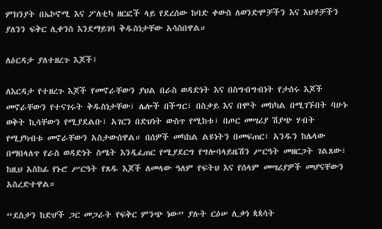ምክንያት በኤኮኖሚ እና ፖለቲካ ዘርፎች ላይ የደረሰው ከባድ ቀውስ ለወንድሞቻችን እና እህቶቻችን ያለንን ፍቅር ሊቀንስ እንደማይገባ ቅዱስነታቸው አሳስበዋል።

ለዕርዳታ ያለተዘረጉ እጆች፤

ለእርዳታ የተዘረጉ እጆች የመኖራቸውን ያህል በራስ ወዳድነት እና በስግብግብነት የታሰሩ እጆች መኖራቸውን የተናገሩት ቅዱስነታቸው፣ ሌሎች በችግር፣ በስቃይ እና በሞት መከካል በሚገኙበት ባሁኑ ወቅት ኪሳቸውን የሚያደልቡ፣ አገርን በድህነት ውስጥ የሚከቱ፣ በጦር መሣሪያ ሽያጭ ሃብት የሚያካብቱ መኖራቸውን አስታውሰዋል። በሰዎች መካከል ልዩነትን በመፍጠር፣ አንዱን ከሌላው በማበላለጥ የራስ ወዳድነት ስሜት እንዲፈጠር የሚያደርግ የግሎባላይዜሽን ሥርዓት መዘርጋት ገልጸው፣ ከዚህ አስከፊ የኑሮ ሥርዓት የጸዱ እጆች ለመላው ዓለም የፍትህ እና የሰላም መሣሪያዎች መሆናቸውን አስረድተዋል።

“ደስታን ከድሆች ጋር መጋራት የፍቅር ምንጭ ነው” ያሉት ርዕሠ ሊቃነ ጳጳሳት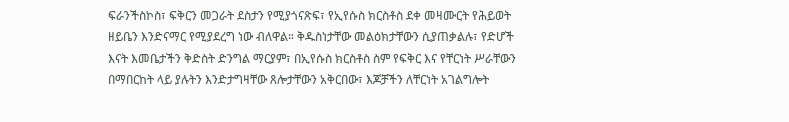ፍራንችስኮስ፣ ፍቅርን መጋራት ደስታን የሚያጎናጽፍ፣ የኢየሱስ ክርስቶስ ደቀ መዛሙርት የሕይወት ዘይቤን እንድናማር የሚያደረግ ነው ብለዋል። ቅዱስነታቸው መልዕክታቸውን ሲያጠቃልሉ፣ የድሆች እናት እመቤታችን ቅድስት ድንግል ማርያም፣ በኢየሱስ ክርስቶስ ስም የፍቅር እና የቸርነት ሥራቸውን በማበርከት ላይ ያሉትን እንድታግዛቸው ጸሎታቸውን አቅርበው፣ እጆቻችን ለቸርነት አገልግሎት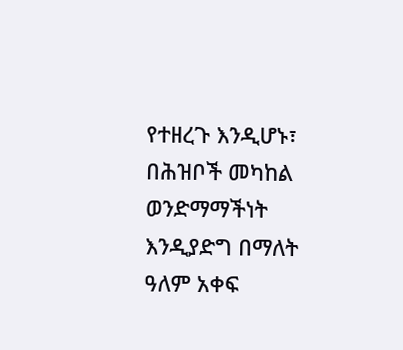የተዘረጉ እንዲሆኑ፣ በሕዝቦች መካከል ወንድማማችነት እንዲያድግ በማለት ዓለም አቀፍ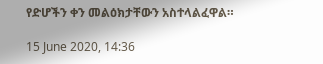የድሆችን ቀን መልዕክታቸውን አስተላልፈዋል።

15 June 2020, 14:36